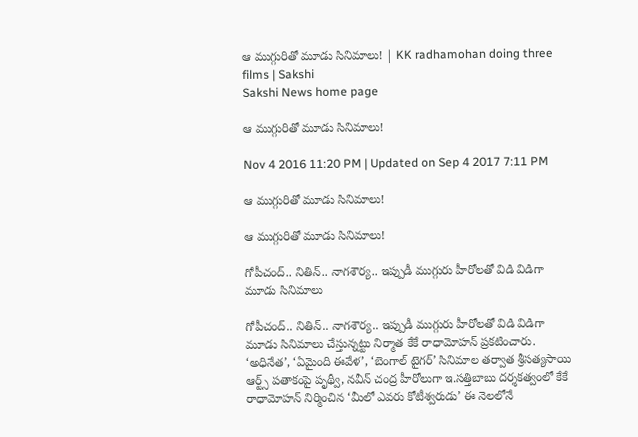ఆ ముగ్గురితో మూడు సినిమాలు! | KK radhamohan doing three films | Sakshi
Sakshi News home page

ఆ ముగ్గురితో మూడు సినిమాలు!

Nov 4 2016 11:20 PM | Updated on Sep 4 2017 7:11 PM

ఆ ముగ్గురితో మూడు సినిమాలు!

ఆ ముగ్గురితో మూడు సినిమాలు!

గోపీచంద్.. నితిన్.. నాగశౌర్య.. ఇప్పుడీ ముగ్గురు హీరోలతో విడి విడిగా మూడు సినిమాలు

గోపీచంద్.. నితిన్.. నాగశౌర్య.. ఇప్పుడీ ముగ్గురు హీరోలతో విడి విడిగా మూడు సినిమాలు చేస్తున్నట్టు నిర్మాత కేకే రాధామోహన్ ప్రకటించారు. ‘అధినేత’, ‘ఏమైంది ఈవేళ’, ‘బెంగాల్ టైగర్’ సినిమాల తర్వాత శ్రీసత్యసాయి ఆర్ట్స్ పతాకంపై పృథ్వీ, నవీన్ చంద్ర హీరోలుగా ఇ.సత్తిబాబు దర్శకత్వంలో కేకే రాధామోహన్ నిర్మించిన ‘మీలో ఎవరు కోటీశ్వరుడు’ ఈ నెలలోనే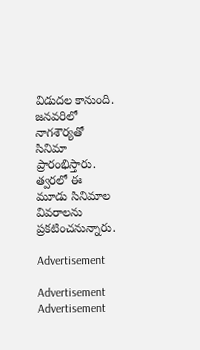విడుదల కానుంది. జనవరిలో నాగశౌర్యతో సినిమా ప్రారంభిస్తారు. త్వరలో ఈ మూడు సినిమాల వివరాలను ప్రకటించనున్నారు.

Advertisement

Advertisement
Advertisement